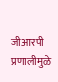जीआरपी प्रणालीमुळे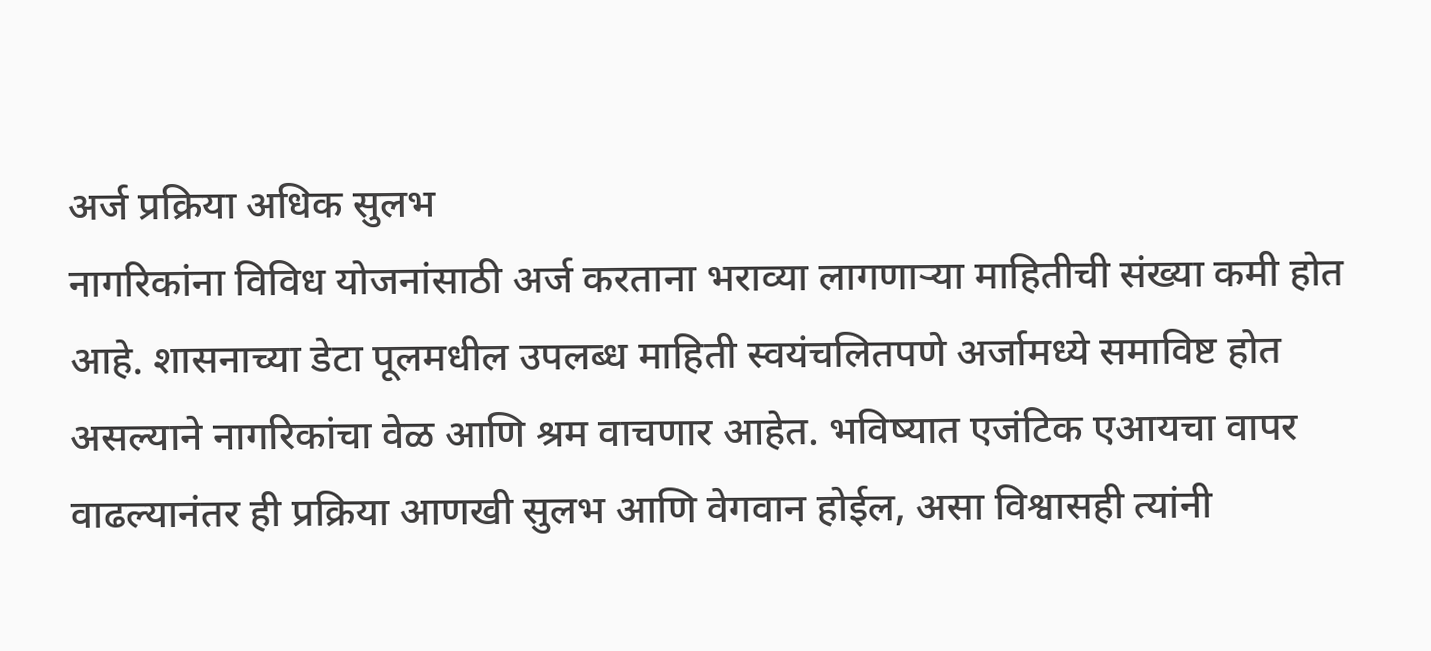अर्ज प्रक्रिया अधिक सुलभ
नागरिकांना विविध योजनांसाठी अर्ज करताना भराव्या लागणाऱ्या माहितीची संख्या कमी होत आहे. शासनाच्या डेटा पूलमधील उपलब्ध माहिती स्वयंचलितपणे अर्जामध्ये समाविष्ट होत असल्याने नागरिकांचा वेळ आणि श्रम वाचणार आहेत. भविष्यात एजंटिक एआयचा वापर वाढल्यानंतर ही प्रक्रिया आणखी सुलभ आणि वेगवान होईल, असा विश्वासही त्यांनी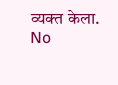व्यक्त केला.
No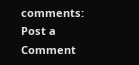comments:
Post a Comment